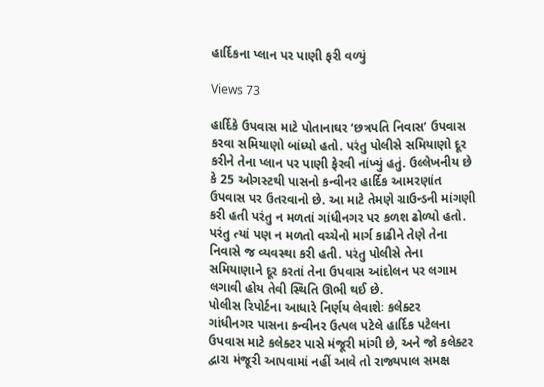હાર્દિકના પ્લાન પર પાણી ફરી વળ્યું

Views 73

હાર્દિકે ઉપવાસ માટે પોતાનાઘર ‘છત્રપતિ નિવાસ’ ઉપવાસ કરવા સમિયાણો બાંધ્યો હતો. પરંતુ પોલીસે સમિયાણો દૂર કરીને તેના પ્લાન પર પાણી ફેરવી નાંખ્યું હતું. ઉલ્લેખનીય છે કે 25 ઓગસ્ટથી પાસનો કન્વીનર હાર્દિક આમરણાંત ઉપવાસ પર ઉતરવાનો છે. આ માટે તેમણે ગ્રાઉન્ડની માંગણી કરી હતી પરંતુ ન મળતાં ગાંધીનગર પર કળશ ઢોળ્યો હતો. પરંતુ ત્યાં પણ ન મળતો વચ્ચેનો માર્ગ કાઢીને તેણે તેના નિવાસે જ વ્યવસ્થા કરી હતી. પરંતુ પોલીસે તેના સમિયાણાને દૂર કરતાં તેના ઉપવાસ આંદોલન પર લગામ લગાવી હોય તેવી સ્થિતિ ઊભી થઈ છે.
પોલીસ રિપોર્ટના આધારે નિર્ણય લેવાશેઃ કલેક્ટર
ગાંધીનગર પાસના કન્વીનર ઉત્પલ પટેલે હાર્દિક પટેલના ઉપવાસ માટે કલેક્ટર પાસે મંજૂરી માંગી છે, અને જો કલેક્ટર દ્વારા મંજૂરી આપવામાં નહીં આવે તો રાજ્યપાલ સમક્ષ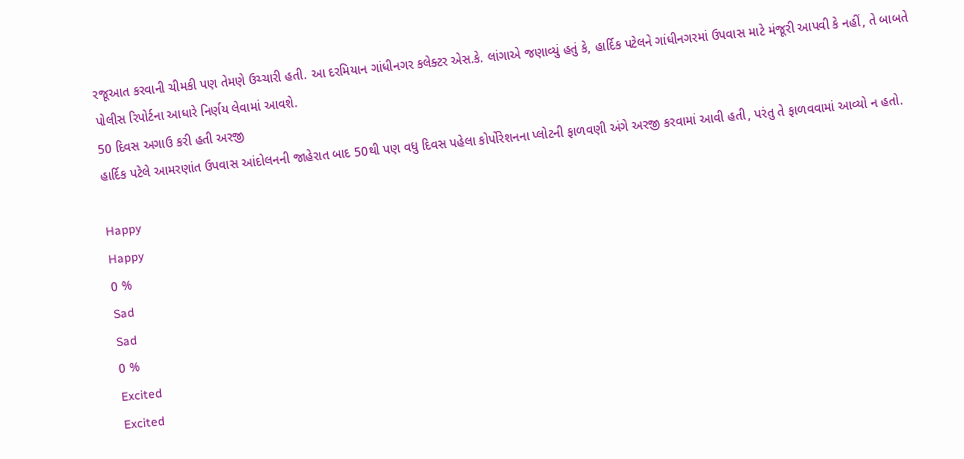રજૂઆત કરવાની ચીમકી પણ તેમણે ઉચ્ચારી હતી. આ દરમિયાન ગાંધીનગર કલેક્ટર એસ.કે. લાંગાએ જણાવ્યું હતું કે, હાર્દિક પટેલને ગાંધીનગરમાં ઉપવાસ માટે મંજૂરી આપવી કે નહીં, તે બાબતે પોલીસ રિપોર્ટના આધારે નિર્ણય લેવામાં આવશે.
50 દિવસ અગાઉ કરી હતી અરજી
હાર્દિક પટેલે આમરણાંત ઉપવાસ આંદોલનની જાહેરાત બાદ 50થી પણ વધુ દિવસ પહેલા કોર્પોરેશનના પ્લોટની ફાળવણી અંગે અરજી કરવામાં આવી હતી, પરંતુ તે ફાળવવામાં આવ્યો ન હતો.

Happy
Happy
0 %
Sad
Sad
0 %
Excited
Excited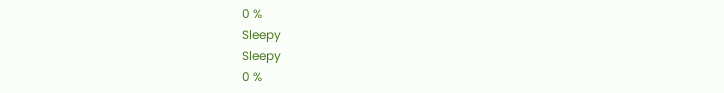0 %
Sleepy
Sleepy
0 %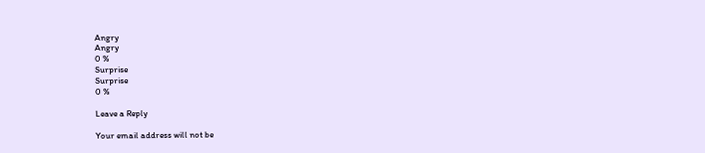Angry
Angry
0 %
Surprise
Surprise
0 %

Leave a Reply

Your email address will not be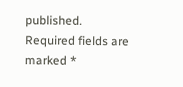published. Required fields are marked *